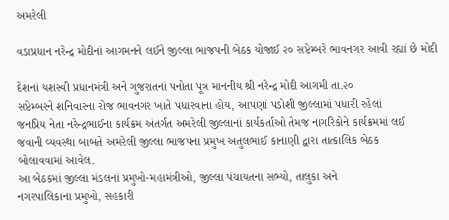અમરેલી

વડાપ્રધાન નરેન્દ્ર મોદીનાં આગમનને લઈને જીલ્લા ભાજપની બેઠક યોજાઈ ૨૦ સપ્ટેમ્બરે ભાવનગર આવી રહ્યાં છે મોદી

દેશનાં યશસ્વી પ્રધાનમંત્રી અને ગુજરાતનાં પનોતા પૂત્ર માનનીય શ્રી નરેન્દ્ર મોદી આગમી તા.૨૦
સપ્ટેમ્બરને શનિવારના રોજ ભાવનગર ખાતે પધારવાના હોય, આપણાં પડોશી જીલ્લામાં પધારી રહેલાં
જનપ્રિય નેતા નરેન્દ્રભાઈના કાર્યક્રમ અંતર્ગત અમરેલી જીલ્લાનાં કાર્યકર્તાઓ તેમજ નાગરિકોને કાર્યક્રમમાં લઈ
જવાની વ્યવસ્થા બાબતે અમરેલી જીલ્લા ભાજપના પ્રમુખ અતુલભાઈ કાનાણી દ્વારા તાત્કાલિક બેઠક
બોલાવવામાં આવેલ.
આ બેઠકમાં જીલ્લા મંડલનાં પ્રમુખો-મહામંત્રીઓ, જીલ્લા પંચાયતના સભ્યો, તાલુકા અને
નગરપાલિકાના પ્રમુખો, સહકારી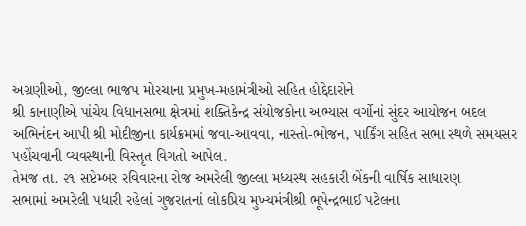અગ્રણીઓ, જીલ્લા ભાજપ મોરચાના પ્રમુખ-મહામંત્રીઓ સહિત હોદ્દેદારોને
શ્રી કાનાણીએ પાંચેય વિધાનસભા ક્ષેત્રમાં શક્તિકેન્દ્ર સંયોજકોના અભ્યાસ વર્ગોનાં સુંદર આયોજન બદલ
અભિનંદન આપી શ્રી મોદીજીના કાર્યક્રમમાં જવા-આવવા, નાસ્તો-ભોજન, પાર્કિંગ સહિત સભા સ્થળે સમયસર
પહોંચવાની વ્યવસ્થાની વિસ્તૃત વિગતો આપેલ.
તેમજ તા. ૨૧ સપ્ટેમ્બર રવિવારના રોજ અમરેલી જીલ્લા મધ્યસ્થ સહકારી બેંકની વાર્ષિક સાધારણ
સભામાં અમરેલી પધારી રહેલાં ગુજરાતનાં લોકપ્રિય મુખ્યમંત્રીશ્રી ભૂપેન્દ્રભાઈ પટેલના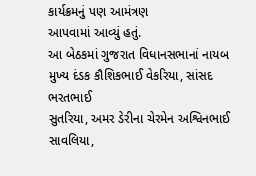કાર્યક્રમનું પણ આમંત્રણ
આપવામાં આવ્યું હતું.
આ બેઠકમાં ગુજરાત વિધાનસભાનાં નાયબ મુખ્ય દંડક કૌશિકભાઈ વેકરિયા, સાંસદ ભરતભાઈ
સુતરિયા, અમર ડેરીના ચેરમેન અશ્વિનભાઈ સાવલિયા,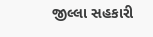જીલ્લા સહકારી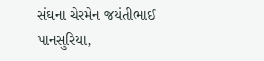સંઘના ચેરમેન જયંતીભાઈ
પાનસુરિયા,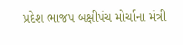પ્રદેશ ભાજપ બક્ષીપંચ મોર્ચાના મંત્રી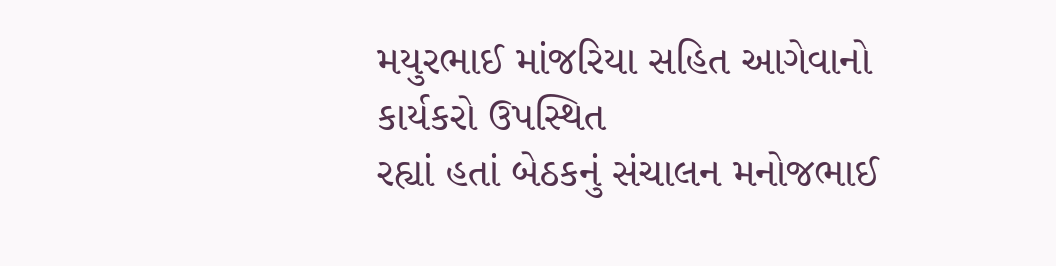મયુરભાઈ માંજરિયા સહિત આગેવાનો કાર્યકરો ઉપસ્થિત
રહ્યાં હતાં બેઠકનું સંચાલન મનોજભાઈ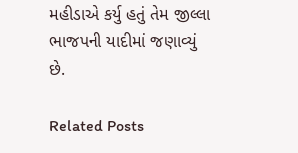મહીડાએ કર્યુ હતું તેમ જીલ્લા ભાજપની યાદીમાં જણાવ્યું છે.

Related Posts